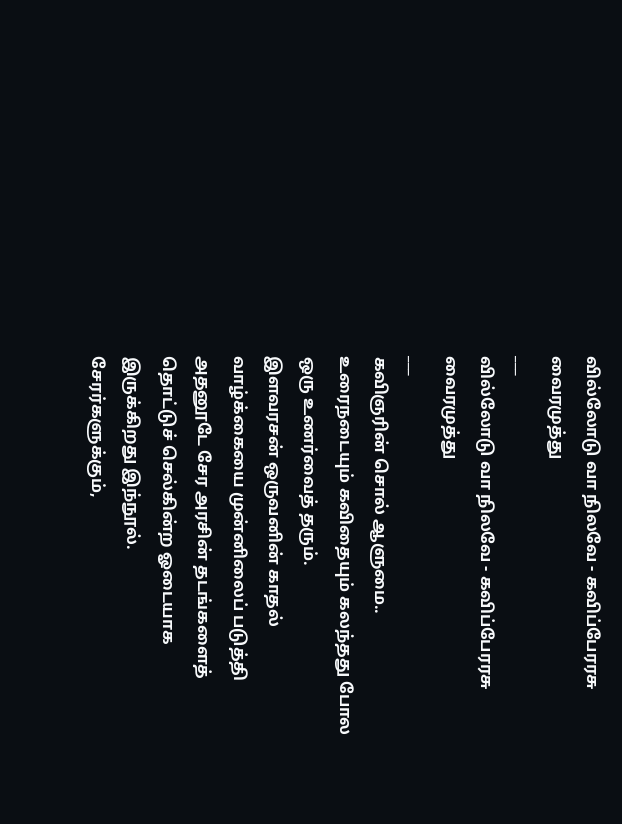வில்லோடு வா நிலவே - கவிப்பேரரசு வைரமுத்து
___
வில்லோடு வா நிலவே - கவிப்பேரரசு வைரமுத்து
___
கவிஞரின் சொல் ஆளுமை.. உரைநடையும் கவிதையும் கலந்தது போல ஒரு உணர்வைத் தரும்.
இளவரசன் ஒருவனின் காதல் வாழ்க்கையை முன்னிலைப் படுத்தி அதனூடே சேர அரசின் தடங்களைத் தொட்டுச் செல்கின்ற ஓடையாக இருக்கிறது இந்நூல்.
சேரர்களுக்கும்,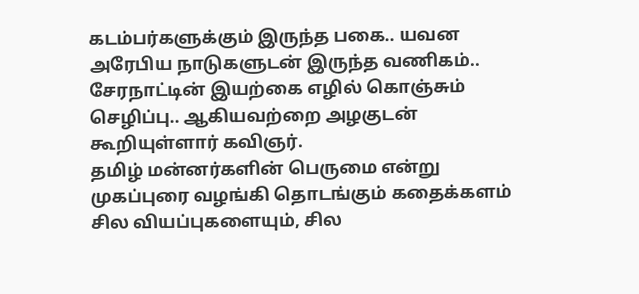கடம்பர்களுக்கும் இருந்த பகை.. யவன அரேபிய நாடுகளுடன் இருந்த வணிகம்.. சேரநாட்டின் இயற்கை எழில் கொஞ்சும் செழிப்பு.. ஆகியவற்றை அழகுடன் கூறியுள்ளார் கவிஞர்.
தமிழ் மன்னர்களின் பெருமை என்று முகப்புரை வழங்கி தொடங்கும் கதைக்களம் சில வியப்புகளையும், சில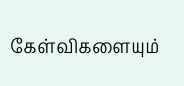கேள்விகளையும்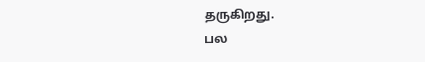தருகிறது.
பல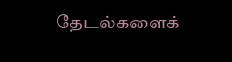தேடல்களைக்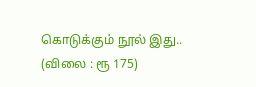கொடுக்கும் நூல் இது..
(விலை : ரூ 175)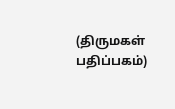(திருமகள் பதிப்பகம்)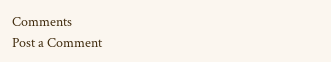Comments
Post a Comment